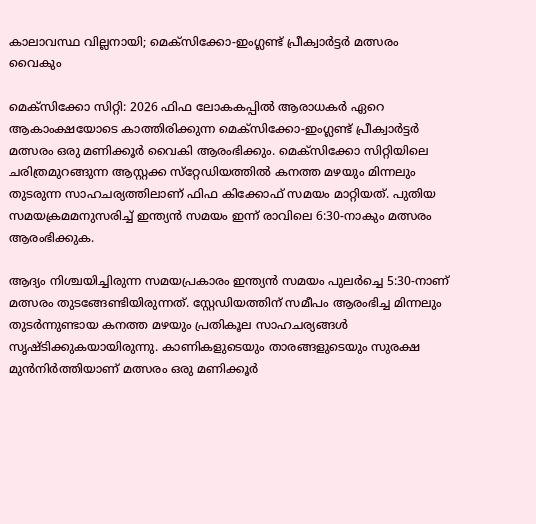കാലാവസ്ഥ വില്ലനായി; മെക്‌സിക്കോ-ഇംഗ്ലണ്ട് പ്രീക്വാർട്ടർ മത്സരം വൈകും

മെക്‌സിക്കോ സിറ്റി: 2026 ഫിഫ ലോകകപ്പിൽ ആരാധകർ ഏറെ ആകാംക്ഷയോടെ കാത്തിരിക്കുന്ന മെക്‌സിക്കോ-ഇംഗ്ലണ്ട് പ്രീക്വാർട്ടർ മത്സരം ഒരു മണിക്കൂർ വൈകി ആരംഭിക്കും. മെക്‌സിക്കോ സിറ്റിയിലെ ചരിത്രമുറങ്ങുന്ന ആസ്റ്റക്ക സ്‌റ്റേഡിയത്തിൽ കനത്ത മഴയും മിന്നലും തുടരുന്ന സാഹചര്യത്തിലാണ് ഫിഫ കിക്കോഫ് സമയം മാറ്റിയത്. പുതിയ സമയക്രമമനുസരിച്ച് ഇന്ത്യൻ സമയം ഇന്ന് രാവിലെ 6:30-നാകും മത്സരം ആരംഭിക്കുക.

ആദ്യം നിശ്ചയിച്ചിരുന്ന സമയപ്രകാരം ഇന്ത്യൻ സമയം പുലർച്ചെ 5:30-നാണ് മത്സരം തുടങ്ങേണ്ടിയിരുന്നത്. സ്റ്റേഡിയത്തിന് സമീപം ആരംഭിച്ച മിന്നലും തുടർന്നുണ്ടായ കനത്ത മഴയും പ്രതികൂല സാഹചര്യങ്ങൾ സൃഷ്ടിക്കുകയായിരുന്നു. കാണികളുടെയും താരങ്ങളുടെയും സുരക്ഷ മുൻനിർത്തിയാണ് മത്സരം ഒരു മണിക്കൂർ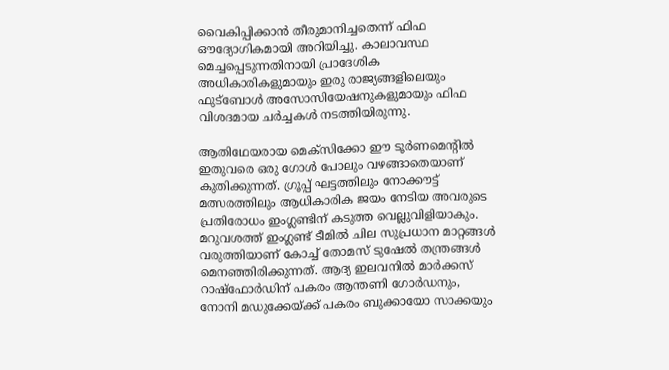വൈകിപ്പിക്കാൻ തീരുമാനിച്ചതെന്ന് ഫിഫ ഔദ്യോഗികമായി അറിയിച്ചു. കാലാവസ്ഥ മെച്ചപ്പെടുന്നതിനായി പ്രാദേശിക അധികാരികളുമായും ഇരു രാജ്യങ്ങളിലെയും ഫുട്ബോൾ അസോസിയേഷനുകളുമായും ഫിഫ വിശദമായ ചർച്ചകൾ നടത്തിയിരുന്നു.

ആതിഥേയരായ മെക്സിക്കോ ഈ ടൂർണമെന്റിൽ ഇതുവരെ ഒരു ഗോൾ പോലും വഴങ്ങാതെയാണ് കുതിക്കുന്നത്. ഗ്രൂപ്പ് ഘട്ടത്തിലും നോക്കൗട്ട് മത്സരത്തിലും ആധികാരിക ജയം നേടിയ അവരുടെ പ്രതിരോധം ഇംഗ്ലണ്ടിന് കടുത്ത വെല്ലുവിളിയാകും. മറുവശത്ത് ഇംഗ്ലണ്ട് ടീമിൽ ചില സുപ്രധാന മാറ്റങ്ങൾ വരുത്തിയാണ് കോച്ച് തോമസ് ടുഷേൽ തന്ത്രങ്ങൾ മെനഞ്ഞിരിക്കുന്നത്. ആദ്യ ഇലവനിൽ മാർക്കസ് റാഷ്ഫോർഡിന് പകരം ആന്തണി ഗോർഡനും, നോനി മഡുക്കേയ്ക്ക് പകരം ബുക്കായോ സാക്കയും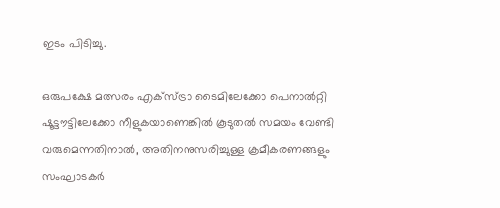ഇടം പിടിച്ചു.

ഒരുപക്ഷേ മത്സരം എക്സ്ട്രാ ടൈമിലേക്കോ പെനാൽറ്റി ഷൂട്ടൗട്ടിലേക്കോ നീളുകയാണെങ്കിൽ കൂടുതൽ സമയം വേണ്ടി വരുമെന്നതിനാൽ, അതിനനുസരിച്ചുള്ള ക്രമീകരണങ്ങളും സംഘാടകർ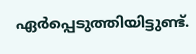ഏർപ്പെടുത്തിയിട്ടുണ്ട്.